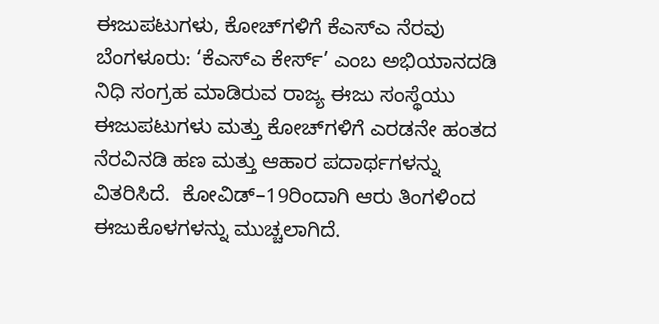ಈಜುಪಟುಗಳು, ಕೋಚ್‌ಗಳಿಗೆ ಕೆಎಸ್‌ಎ ನೆರವು ಬೆಂಗಳೂರು: ‘ಕೆಎಸ್‌ಎ ಕೇರ್ಸ್‌’ ಎಂಬ ಅಭಿಯಾನದಡಿ ನಿಧಿ ಸಂಗ್ರಹ ಮಾಡಿರುವ ರಾಜ್ಯ ಈಜು ಸಂಸ್ಥೆಯು ಈಜುಪಟುಗಳು ಮತ್ತು ಕೋಚ್‌ಗಳಿಗೆ ಎರಡನೇ ಹಂತದ ನೆರವಿನಡಿ ಹಣ ಮತ್ತು ಆಹಾರ ಪದಾರ್ಥಗಳನ್ನು ವಿತರಿಸಿದೆ.  ಕೋವಿಡ್‌–19ರಿಂದಾಗಿ ಆರು ತಿಂಗಳಿಂದ ಈಜುಕೊಳಗಳನ್ನು ಮುಚ್ಚಲಾಗಿದೆ.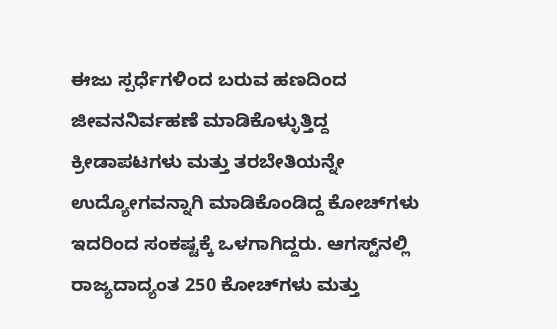ಈಜು ಸ್ಪರ್ಧೆಗಳಿಂದ ಬರುವ ಹಣದಿಂದ ಜೀವನನಿರ್ವಹಣೆ ಮಾಡಿಕೊಳ್ಳುತ್ತಿದ್ದ ಕ್ರೀಡಾಪಟಗಳು ಮತ್ತು ತರಬೇತಿಯನ್ನೇ ಉದ್ಯೋಗವನ್ನಾಗಿ ಮಾಡಿಕೊಂಡಿದ್ದ ಕೋಚ್‌ಗಳು ಇದರಿಂದ ಸಂಕಷ್ಟಕ್ಕೆ ಒಳಗಾಗಿದ್ದರು. ಆಗಸ್ಟ್‌ನಲ್ಲಿ ರಾಜ್ಯದಾದ್ಯಂತ 250 ಕೋಚ್‌ಗಳು ಮತ್ತು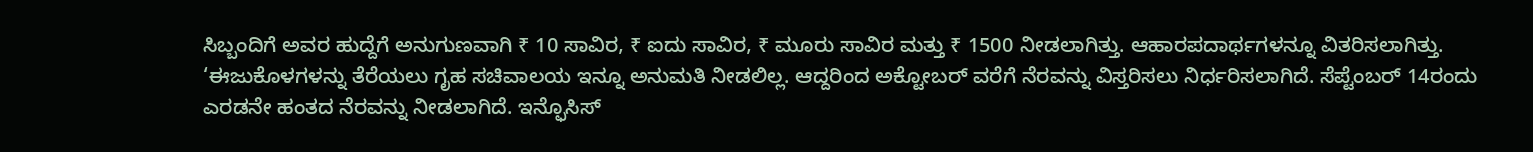ಸಿಬ್ಬಂದಿಗೆ ಅವರ ಹುದ್ದೆಗೆ ಅನುಗುಣವಾಗಿ ₹ 10 ಸಾವಿರ, ₹ ಐದು ಸಾವಿರ, ₹ ಮೂರು ಸಾವಿರ ಮತ್ತು ₹ 1500 ನೀಡಲಾಗಿತ್ತು. ಆಹಾರಪದಾರ್ಥಗಳನ್ನೂ ವಿತರಿಸಲಾಗಿತ್ತು. ‘ಈಜುಕೊಳಗಳನ್ನು ತೆರೆಯಲು ಗೃಹ ಸಚಿವಾಲಯ ಇನ್ನೂ ಅನುಮತಿ ನೀಡಲಿಲ್ಲ. ಆದ್ದರಿಂದ ಅಕ್ಟೋಬರ್‌ ವರೆಗೆ ನೆರವನ್ನು ವಿಸ್ತರಿಸಲು ನಿರ್ಧರಿಸಲಾಗಿದೆ. ಸೆಪ್ಟೆಂಬರ್ 14ರಂದು ಎರಡನೇ ಹಂತದ ನೆರವನ್ನು ನೀಡಲಾಗಿದೆ. ಇನ್ಫೊಸಿಸ್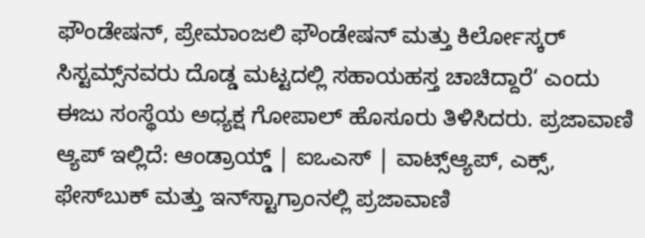ಫೌಂಡೇಷನ್‌, ಪ್ರೇಮಾಂಜಲಿ ಫೌಂಡೇಷನ್‌ ಮತ್ತು ಕಿರ್ಲೋಸ್ಕರ್ ಸಿಸ್ಟಮ್ಸ್‌ನವರು ದೊಡ್ಡ ಮಟ್ಟದಲ್ಲಿ ಸಹಾಯಹಸ್ತ ಚಾಚಿದ್ದಾರೆ‘ ಎಂದು ಈಜು ಸಂಸ್ಥೆಯ ಅಧ್ಯಕ್ಷ ಗೋಪಾಲ್ ಹೊಸೂರು ತಿಳಿಸಿದರು. ಪ್ರಜಾವಾಣಿ ಆ್ಯಪ್ ಇಲ್ಲಿದೆ: ಆಂಡ್ರಾಯ್ಡ್ | ಐಒಎಸ್ | ವಾಟ್ಸ್ಆ್ಯಪ್, ಎಕ್ಸ್, ಫೇಸ್‌ಬುಕ್ ಮತ್ತು ಇನ್‌ಸ್ಟಾಗ್ರಾಂನಲ್ಲಿ ಪ್ರಜಾವಾಣಿ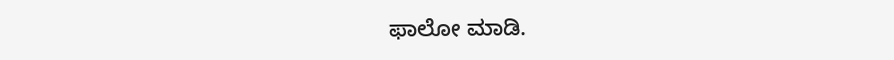ಫಾಲೋ ಮಾಡಿ.